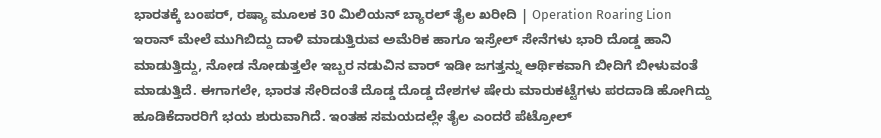ಭಾರತಕ್ಕೆ ಬಂಪರ್, ರಷ್ಯಾ ಮೂಲಕ 30 ಮಿಲಿಯನ್ ಬ್ಯಾರಲ್ ತೈಲ ಖರೀದಿ | Operation Roaring Lion
ಇರಾನ್ ಮೇಲೆ ಮುಗಿಬಿದ್ದು ದಾಳಿ ಮಾಡುತ್ತಿರುವ ಅಮೆರಿಕ ಹಾಗೂ ಇಸ್ರೇಲ್ ಸೇನೆಗಳು ಭಾರಿ ದೊಡ್ಡ ಹಾನಿ ಮಾಡುತ್ತಿದ್ದು, ನೋಡ ನೋಡುತ್ತಲೇ ಇಬ್ಬರ ನಡುವಿನ ವಾರ್ ಇಡೀ ಜಗತ್ತನ್ನು ಆರ್ಥಿಕವಾಗಿ ಬೀದಿಗೆ ಬೀಳುವಂತೆ ಮಾಡುತ್ತಿದೆ. ಈಗಾಗಲೇ, ಭಾರತ ಸೇರಿದಂತೆ ದೊಡ್ಡ ದೊಡ್ಡ ದೇಶಗಳ ಷೇರು ಮಾರುಕಟ್ಟೆಗಳು ಪರದಾಡಿ ಹೋಗಿದ್ದು ಹೂಡಿಕೆದಾರರಿಗೆ ಭಯ ಶುರುವಾಗಿದೆ. ಇಂತಹ ಸಮಯದಲ್ಲೇ ತೈಲ ಎಂದರೆ ಪೆಟ್ರೋಲ್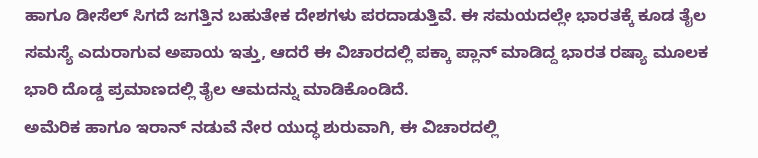ಹಾಗೂ ಡೀಸೆಲ್ ಸಿಗದೆ ಜಗತ್ತಿನ ಬಹುತೇಕ ದೇಶಗಳು ಪರದಾಡುತ್ತಿವೆ. ಈ ಸಮಯದಲ್ಲೇ ಭಾರತಕ್ಕೆ ಕೂಡ ತೈಲ ಸಮಸ್ಯೆ ಎದುರಾಗುವ ಅಪಾಯ ಇತ್ತು, ಆದರೆ ಈ ವಿಚಾರದಲ್ಲಿ ಪಕ್ಕಾ ಪ್ಲಾನ್ ಮಾಡಿದ್ದ ಭಾರತ ರಷ್ಯಾ ಮೂಲಕ ಭಾರಿ ದೊಡ್ಡ ಪ್ರಮಾಣದಲ್ಲಿ ತೈಲ ಆಮದನ್ನು ಮಾಡಿಕೊಂಡಿದೆ.
ಅಮೆರಿಕ ಹಾಗೂ ಇರಾನ್ ನಡುವೆ ನೇರ ಯುದ್ಧ ಶುರುವಾಗಿ, ಈ ವಿಚಾರದಲ್ಲಿ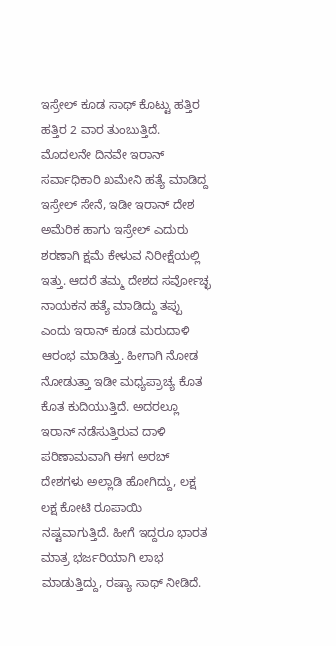ಇಸ್ರೇಲ್ ಕೂಡ ಸಾಥ್ ಕೊಟ್ಟು ಹತ್ತಿರ ಹತ್ತಿರ 2 ವಾರ ತುಂಬುತ್ತಿದೆ. ಮೊದಲನೇ ದಿನವೇ ಇರಾನ್ ಸರ್ವಾಧಿಕಾರಿ ಖಮೇನಿ ಹತ್ಯೆ ಮಾಡಿದ್ದ ಇಸ್ರೇಲ್ ಸೇನೆ, ಇಡೀ ಇರಾನ್ ದೇಶ ಅಮೆರಿಕ ಹಾಗು ಇಸ್ರೇಲ್ ಎದುರು ಶರಣಾಗಿ ಕ್ಷಮೆ ಕೇಳುವ ನಿರೀಕ್ಷೆಯಲ್ಲಿ ಇತ್ತು. ಆದರೆ ತಮ್ಮ ದೇಶದ ಸರ್ವೋಚ್ಛ ನಾಯಕನ ಹತ್ಯೆ ಮಾಡಿದ್ದು ತಪ್ಪು ಎಂದು ಇರಾನ್ ಕೂಡ ಮರುದಾಳಿ ಆರಂಭ ಮಾಡಿತ್ತು. ಹೀಗಾಗಿ ನೋಡ ನೋಡುತ್ತಾ ಇಡೀ ಮಧ್ಯಪ್ರಾಚ್ಯ ಕೊತ ಕೊತ ಕುದಿಯುತ್ತಿದೆ. ಅದರಲ್ಲೂ ಇರಾನ್ ನಡೆಸುತ್ತಿರುವ ದಾಳಿ ಪರಿಣಾಮವಾಗಿ ಈಗ ಅರಬ್ ದೇಶಗಳು ಅಲ್ಲಾಡಿ ಹೋಗಿದ್ದು, ಲಕ್ಷ ಲಕ್ಷ ಕೋಟಿ ರೂಪಾಯಿ ನಷ್ಟವಾಗುತ್ತಿದೆ. ಹೀಗೆ ಇದ್ದರೂ ಭಾರತ ಮಾತ್ರ ಭರ್ಜರಿಯಾಗಿ ಲಾಭ ಮಾಡುತ್ತಿದ್ದು, ರಷ್ಯಾ ಸಾಥ್ ನೀಡಿದೆ.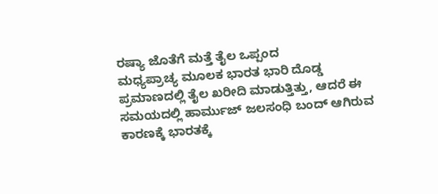ರಷ್ಯಾ ಜೊತೆಗೆ ಮತ್ತೆ ತೈಲ ಒಪ್ಪಂದ
ಮಧ್ಯಪ್ರಾಚ್ಯ ಮೂಲಕ ಭಾರತ ಭಾರಿ ದೊಡ್ಡ ಪ್ರಮಾಣದಲ್ಲಿ ತೈಲ ಖರೀದಿ ಮಾಡುತ್ತಿತ್ತು, ಆದರೆ ಈ ಸಮಯದಲ್ಲಿ ಹಾರ್ಮುಜ್ ಜಲಸಂಧಿ ಬಂದ್ ಆಗಿರುವ ಕಾರಣಕ್ಕೆ ಭಾರತಕ್ಕೆ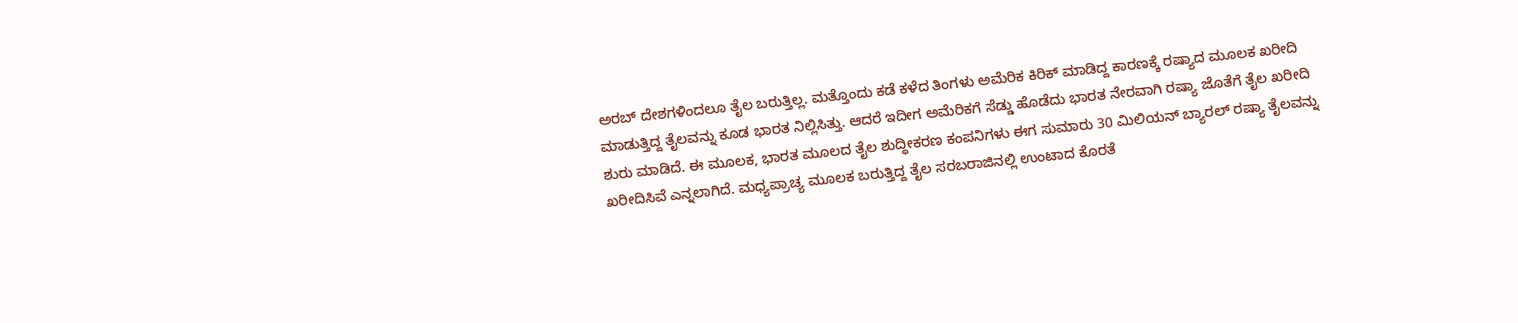ಅರಬ್ ದೇಶಗಳಿಂದಲೂ ತೈಲ ಬರುತ್ತಿಲ್ಲ. ಮತ್ತೊಂದು ಕಡೆ ಕಳೆದ ತಿಂಗಳು ಅಮೆರಿಕ ಕಿರಿಕ್ ಮಾಡಿದ್ದ ಕಾರಣಕ್ಕೆ ರಷ್ಯಾದ ಮೂಲಕ ಖರೀದಿ ಮಾಡುತ್ತಿದ್ದ ತೈಲವನ್ನು ಕೂಡ ಭಾರತ ನಿಲ್ಲಿಸಿತ್ತು. ಆದರೆ ಇದೀಗ ಅಮೆರಿಕಗೆ ಸೆಡ್ಡು ಹೊಡೆದು ಭಾರತ ನೇರವಾಗಿ ರಷ್ಯಾ ಜೊತೆಗೆ ತೈಲ ಖರೀದಿ ಶುರು ಮಾಡಿದೆ. ಈ ಮೂಲಕ, ಭಾರತ ಮೂಲದ ತೈಲ ಶುದ್ಧೀಕರಣ ಕಂಪನಿಗಳು ಈಗ ಸುಮಾರು 30 ಮಿಲಿಯನ್ ಬ್ಯಾರಲ್ ರಷ್ಯಾ ತೈಲವನ್ನು ಖರೀದಿಸಿವೆ ಎನ್ನಲಾಗಿದೆ. ಮಧ್ಯಪ್ರಾಚ್ಯ ಮೂಲಕ ಬರುತ್ತಿದ್ದ ತೈಲ ಸರಬರಾಜಿನಲ್ಲಿ ಉಂಟಾದ ಕೊರತೆ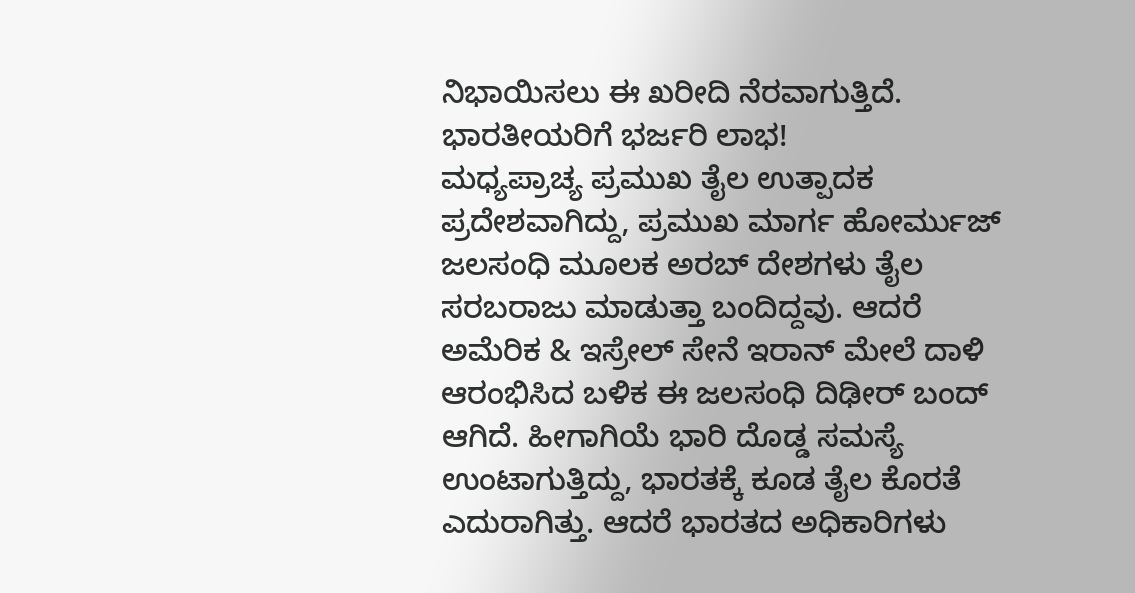ನಿಭಾಯಿಸಲು ಈ ಖರೀದಿ ನೆರವಾಗುತ್ತಿದೆ.
ಭಾರತೀಯರಿಗೆ ಭರ್ಜರಿ ಲಾಭ!
ಮಧ್ಯಪ್ರಾಚ್ಯ ಪ್ರಮುಖ ತೈಲ ಉತ್ಪಾದಕ ಪ್ರದೇಶವಾಗಿದ್ದು, ಪ್ರಮುಖ ಮಾರ್ಗ ಹೋರ್ಮುಜ್ ಜಲಸಂಧಿ ಮೂಲಕ ಅರಬ್ ದೇಶಗಳು ತೈಲ ಸರಬರಾಜು ಮಾಡುತ್ತಾ ಬಂದಿದ್ದವು. ಆದರೆ ಅಮೆರಿಕ & ಇಸ್ರೇಲ್ ಸೇನೆ ಇರಾನ್ ಮೇಲೆ ದಾಳಿ ಆರಂಭಿಸಿದ ಬಳಿಕ ಈ ಜಲಸಂಧಿ ದಿಢೀರ್ ಬಂದ್ ಆಗಿದೆ. ಹೀಗಾಗಿಯೆ ಭಾರಿ ದೊಡ್ಡ ಸಮಸ್ಯೆ ಉಂಟಾಗುತ್ತಿದ್ದು, ಭಾರತಕ್ಕೆ ಕೂಡ ತೈಲ ಕೊರತೆ ಎದುರಾಗಿತ್ತು. ಆದರೆ ಭಾರತದ ಅಧಿಕಾರಿಗಳು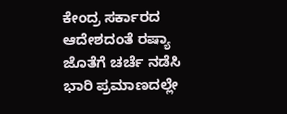ಕೇಂದ್ರ ಸರ್ಕಾರದ ಆದೇಶದಂತೆ ರಷ್ಯಾ ಜೊತೆಗೆ ಚರ್ಚೆ ನಡೆಸಿ ಭಾರಿ ಪ್ರಮಾಣದಲ್ಲೇ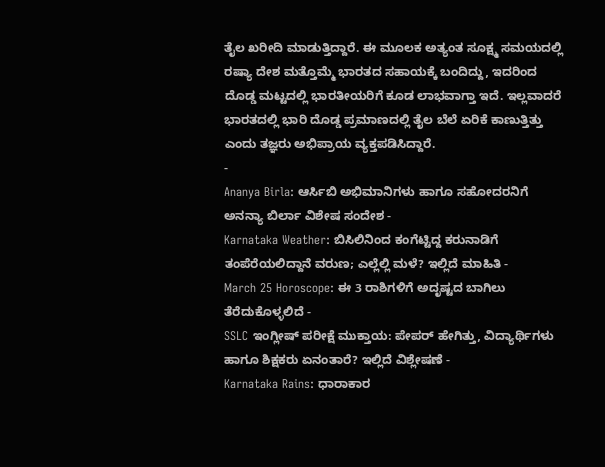ತೈಲ ಖರೀದಿ ಮಾಡುತ್ತಿದ್ದಾರೆ. ಈ ಮೂಲಕ ಅತ್ಯಂತ ಸೂಕ್ಷ್ಮ ಸಮಯದಲ್ಲಿ ರಷ್ಯಾ ದೇಶ ಮತ್ತೊಮ್ಮೆ ಭಾರತದ ಸಹಾಯಕ್ಕೆ ಬಂದಿದ್ದು, ಇದರಿಂದ ದೊಡ್ಡ ಮಟ್ಟದಲ್ಲಿ ಭಾರತೀಯರಿಗೆ ಕೂಡ ಲಾಭವಾಗ್ತಾ ಇದೆ. ಇಲ್ಲವಾದರೆ ಭಾರತದಲ್ಲಿ ಭಾರಿ ದೊಡ್ಡ ಪ್ರಮಾಣದಲ್ಲಿ ತೈಲ ಬೆಲೆ ಏರಿಕೆ ಕಾಣುತ್ತಿತ್ತು ಎಂದು ತಜ್ಞರು ಅಭಿಪ್ರಾಯ ವ್ಯಕ್ತಪಡಿಸಿದ್ದಾರೆ.
-
Ananya Birla: ಆರ್ಸಿಬಿ ಅಭಿಮಾನಿಗಳು ಹಾಗೂ ಸಹೋದರನಿಗೆ ಅನನ್ಯಾ ಬಿರ್ಲಾ ವಿಶೇಷ ಸಂದೇಶ -
Karnataka Weather: ಬಿಸಿಲಿನಿಂದ ಕಂಗೆಟ್ಟಿದ್ದ ಕರುನಾಡಿಗೆ ತಂಪೆರೆಯಲಿದ್ದಾನೆ ವರುಣ; ಎಲ್ಲೆಲ್ಲಿ ಮಳೆ? ಇಲ್ಲಿದೆ ಮಾಹಿತಿ -
March 25 Horoscope: ಈ 3 ರಾಶಿಗಳಿಗೆ ಅದೃಷ್ಟದ ಬಾಗಿಲು ತೆರೆದುಕೊಳ್ಳಲಿದೆ -
SSLC ಇಂಗ್ಲೀಷ್ ಪರೀಕ್ಷೆ ಮುಕ್ತಾಯ: ಪೇಪರ್ ಹೇಗಿತ್ತು, ವಿದ್ಯಾರ್ಥಿಗಳು ಹಾಗೂ ಶಿಕ್ಷಕರು ಏನಂತಾರೆ? ಇಲ್ಲಿದೆ ವಿಶ್ಲೇಷಣೆ -
Karnataka Rains: ಧಾರಾಕಾರ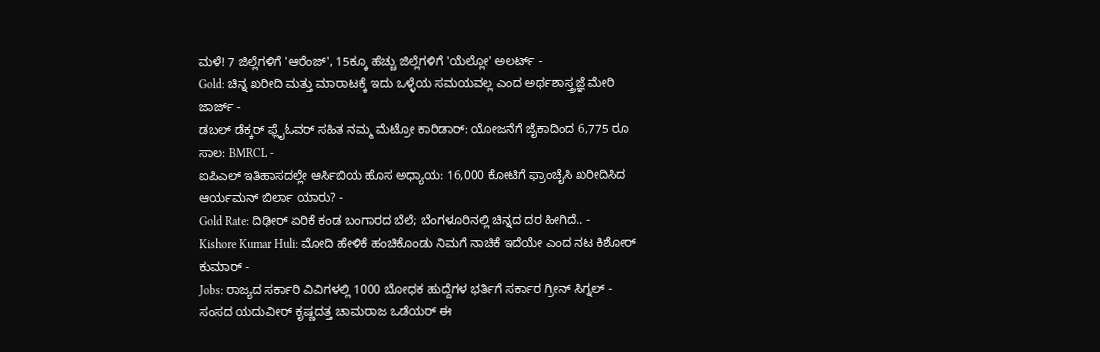ಮಳೆ! 7 ಜಿಲ್ಲೆಗಳಿಗೆ 'ಆರೆಂಜ್', 15ಕ್ಕೂ ಹೆಚ್ಚು ಜಿಲ್ಲೆಗಳಿಗೆ 'ಯೆಲ್ಲೋ' ಅಲರ್ಟ್ -
Gold: ಚಿನ್ನ ಖರೀದಿ ಮತ್ತು ಮಾರಾಟಕ್ಕೆ ಇದು ಒಳ್ಳೆಯ ಸಮಯವಲ್ಲ ಎಂದ ಅರ್ಥಶಾಸ್ತ್ರಜ್ಞೆ ಮೇರಿ ಜಾರ್ಜ್ -
ಡಬಲ್ ಡೆಕ್ಕರ್ ಫ್ಲೈಓವರ್ ಸಹಿತ ನಮ್ಮ ಮೆಟ್ರೋ ಕಾರಿಡಾರ್: ಯೋಜನೆಗೆ ಜೈಕಾದಿಂದ 6,775 ರೂ ಸಾಲ: BMRCL -
ಐಪಿಎಲ್ ಇತಿಹಾಸದಲ್ಲೇ ಆರ್ಸಿಬಿಯ ಹೊಸ ಅಧ್ಯಾಯ: 16,000 ಕೋಟಿಗೆ ಫ್ರಾಂಚೈಸಿ ಖರೀದಿಸಿದ ಆರ್ಯಮನ್ ಬಿರ್ಲಾ ಯಾರು? -
Gold Rate: ದಿಢೀರ್ ಏರಿಕೆ ಕಂಡ ಬಂಗಾರದ ಬೆಲೆ; ಬೆಂಗಳೂರಿನಲ್ಲಿ ಚಿನ್ನದ ದರ ಹೀಗಿದೆ.. -
Kishore Kumar Huli: ಮೋದಿ ಹೇಳಿಕೆ ಹಂಚಿಕೊಂಡು ನಿಮಗೆ ನಾಚಿಕೆ ಇದೆಯೇ ಎಂದ ನಟ ಕಿಶೋರ್ ಕುಮಾರ್ -
Jobs: ರಾಜ್ಯದ ಸರ್ಕಾರಿ ವಿವಿಗಳಲ್ಲಿ 1000 ಬೋಧಕ ಹುದ್ದೆಗಳ ಭರ್ತಿಗೆ ಸರ್ಕಾರ ಗ್ರೀನ್ ಸಿಗ್ನಲ್ -
ಸಂಸದ ಯದುವೀರ್ ಕೃಷ್ಣದತ್ತ ಚಾಮರಾಜ ಒಡೆಯರ್ ಈ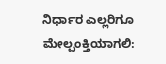ನಿರ್ಧಾರ ಎಲ್ಲರಿಗೂ ಮೇಲ್ಪಂಕ್ತಿಯಾಗಲಿ: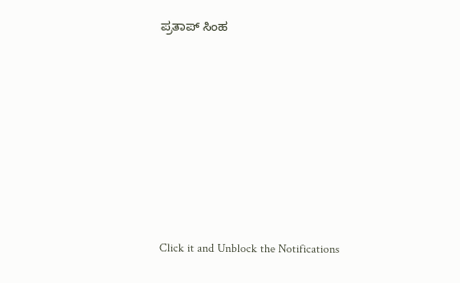ಪ್ರತಾಪ್ ಸಿಂಹ












Click it and Unblock the Notifications